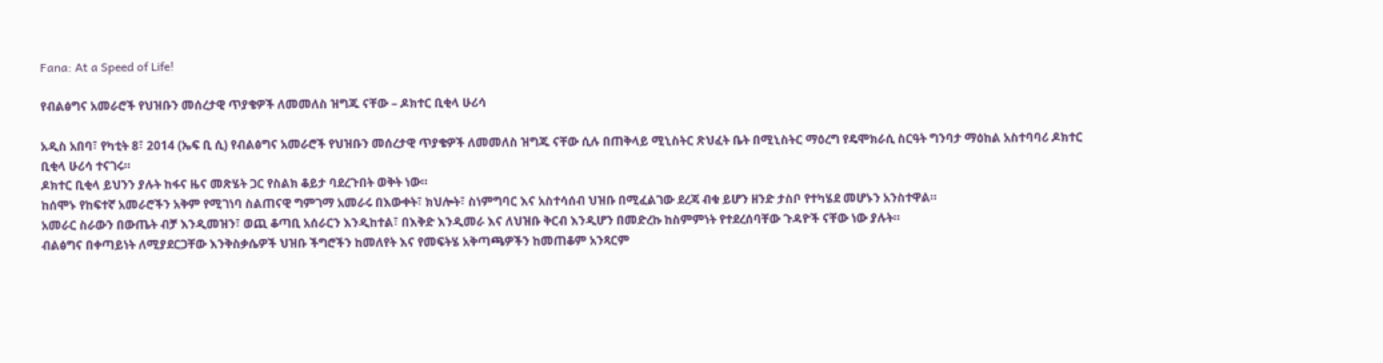Fana: At a Speed of Life!

የብልፅግና አመራሮች የህዝቡን መሰረታዊ ጥያቄዎች ለመመለስ ዝግጁ ናቸው – ዶክተር ቢቂላ ሁሪሳ

አዲስ አበባ፣ የካቲት 8፣ 2014 (ኤፍ ቢ ሲ) የብልፅግና አመራሮች የህዝቡን መሰረታዊ ጥያቄዎች ለመመለስ ዝግጁ ናቸው ሲሉ በጠቅላይ ሚኒስትር ጽህፈት ቤት በሚኒስትር ማዕረግ የዴሞክራሲ ስርዓት ግንባታ ማዕከል አስተባባሪ ዶክተር ቢቂላ ሁሪሳ ተናገሩ።
ዶክተር ቢቂላ ይህንን ያሉት ከፋና ዜና መጽሄት ጋር የስልክ ቆይታ ባደረጉበት ወቅት ነው።
ከሰሞኑ የከፍተኛ አመራሮችን አቅም የሚገነባ ስልጠናዊ ግምገማ አመራሩ በእውቀት፣ ክህሎት፣ ስነምግባር እና አስተሳሰብ ህዝቡ በሚፈልገው ደረጃ ብቁ ይሆን ዘንድ ታስቦ የተካሄደ መሆኑን አንስተዋል።
አመራር ስራውን በውጤት ብቻ እንዲመዝን፣ ወጪ ቆጣቢ አሰራርን እንዲከተል፣ በእቅድ እንዲመራ እና ለህዝቡ ቅርብ እንዲሆን በመድረኩ ከስምምነት የተደረሰባቸው ጉዳዮች ናቸው ነው ያሉት።
ብልፅግና በቀጣይነት ለሚያደርጋቸው እንቅስቃሴዎች ህዝቡ ችግሮችን ከመለየት እና የመፍትሄ አቅጣጫዎችን ከመጠቆም አንጻርም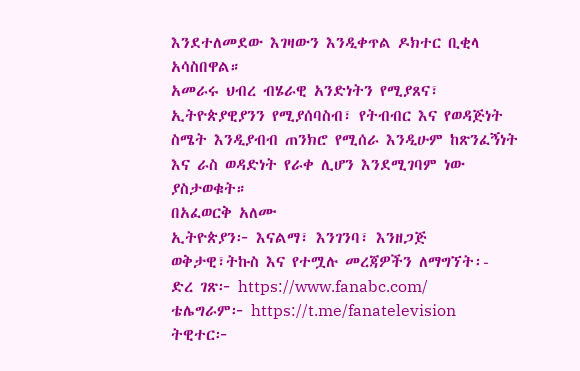እንደተለመደው እገዛውን እንዲቀጥል ዶክተር ቢቂላ አሳስበዋል።
አመራሩ ህብረ ብሄራዊ አንድነትን የሚያጸና፣ ኢትዮጵያዊያንን የሚያሰባስብ፣ የትብብር እና የወዳጅነት ስሜት እንዲያብብ ጠንክሮ የሚሰራ እንዲሁም ከጽንፈኝነት እና ራስ ወዳድነት የራቀ ሊሆን እንደሚገባም ነው ያስታወቁት።
በአፈወርቅ አለሙ
ኢትዮጵያን፦ እናልማ፣ እንገንባ፣ እንዘጋጅ
ወቅታዊ፣ትኩስ እና የተሟሉ መረጃዎችን ለማግኘት፡-
ድረ ገጽ፦ https://www.fanabc.com/
ቴሌግራም፦ https://t.me/fanatelevision
ትዊተር፦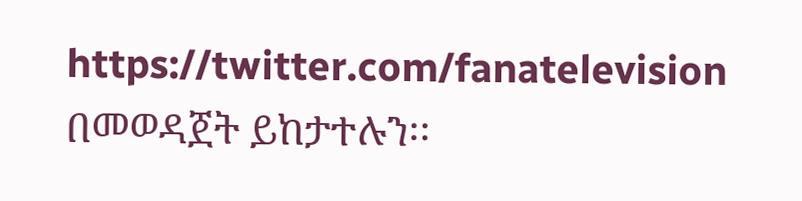https://twitter.com/fanatelevision በመወዳጀት ይከታተሉን፡፡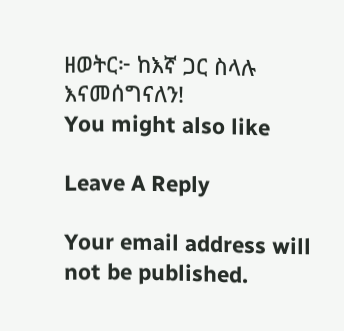ዘወትር፦ ከእኛ ጋር ስላሉ እናመሰግናለን!
You might also like

Leave A Reply

Your email address will not be published.